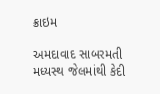ક્રાઇમ

અમદાવાદ સાબરમતી મધ્યસ્થ જેલમાંથી કેદી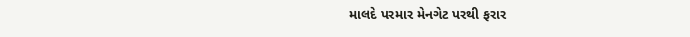માલદે પરમાર મેનગેટ પરથી ફરાર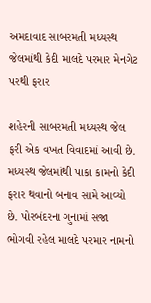અમદાવાદ સાબરમતી મધ્યસ્થ જેલમાંથી કેદી માલદે પરમાર મેનગેટ પરથી ફરાર

શહેરની સાબરમતી મધ્યસ્થ જેલ ફરી એક વખત વિવાદમાં આવી છે. મધ્યસ્થ જેલમાંથી પાકા કામનો કેદી ફરાર થવાનો બનાવ સામે આવ્યો છે. પોરબંદરના ગુનામાં સજા ભોગવી રહેલ માલદે પરમાર નામનો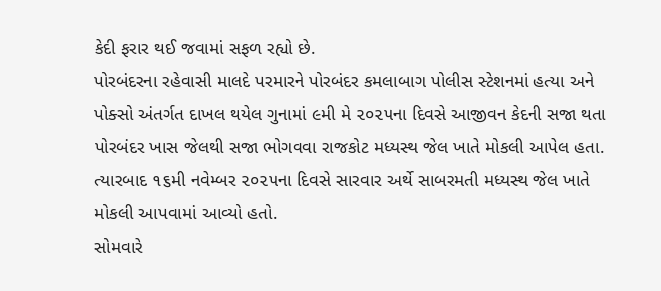કેદી ફરાર થઈ જવામાં સફળ રહ્યો છે.
પોરબંદરના રહેવાસી માલદે પરમારને પોરબંદર કમલાબાગ પોલીસ સ્ટેશનમાં હત્યા અને પોક્સો અંતર્ગત દાખલ થયેલ ગુનામાં ૯મી મે ૨૦૨૫ના દિવસે આજીવન કેદની સજા થતા પોરબંદર ખાસ જેલથી સજા ભોગવવા રાજકોટ મધ્યસ્થ જેલ ખાતે મોકલી આપેલ હતા. ત્યારબાદ ૧૬મી નવેમ્બર ૨૦૨૫ના દિવસે સારવાર અર્થે સાબરમતી મધ્યસ્થ જેલ ખાતે મોકલી આપવામાં આવ્યો હતો.
સોમવારે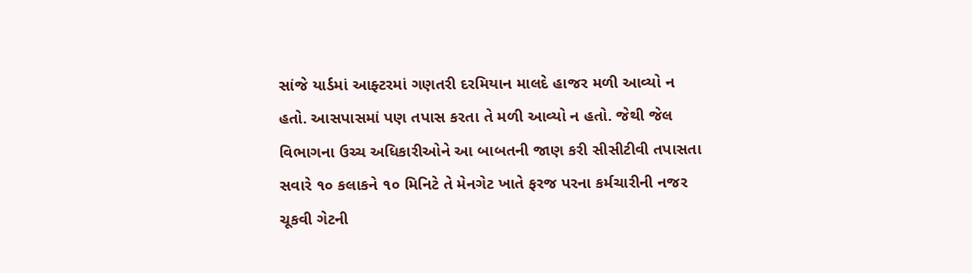સાંજે યાર્ડમાં આફ્ટરમાં ગણતરી દરમિયાન માલદે હાજર મળી આવ્યો ન હતો. આસપાસમાં પણ તપાસ કરતા તે મળી આવ્યો ન હતો. જેથી જેલ વિભાગના ઉચ્ચ અધિકારીઓને આ બાબતની જાણ કરી સીસીટીવી તપાસતા સવારે ૧૦ કલાકને ૧૦ મિનિટે તે મેનગેટ ખાતે ફરજ પરના કર્મચારીની નજર ચૂકવી ગેટની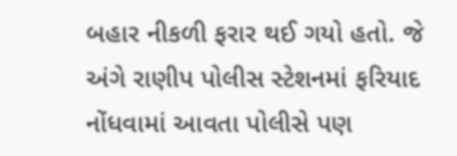બહાર નીકળી ફરાર થઈ ગયો હતો. જે અંગે રાણીપ પોલીસ સ્ટેશનમાં ફરિયાદ નોંધવામાં આવતા પોલીસે પણ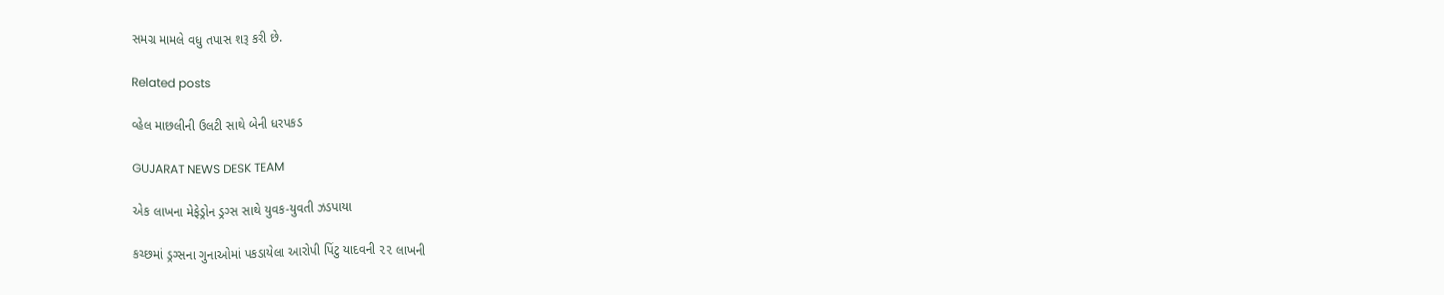સમગ્ર મામલે વધુ તપાસ શરૂ કરી છે.

Related posts

વ્હેલ માછલીની ઉલટી સાથે બેની ધરપકડ

GUJARAT NEWS DESK TEAM

એક લાખના મેફેડ્રોન ડ્રગ્સ સાથે યુવક-યુવતી ઝડપાયા

કચ્છમાં ડ્રગ્સના ગુનાઓમાં પકડાયેલા આરોપી પિંટુ યાદવની ૨૨ લાખની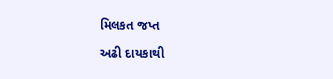મિલકત જપ્ત

અઢી દાયકાથી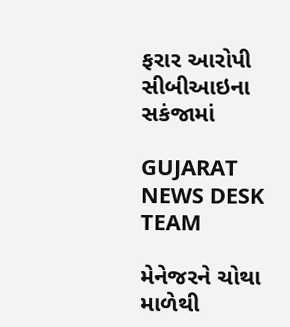ફરાર આરોપી સીબીઆઇના સકંજામાં

GUJARAT NEWS DESK TEAM

મેનેજરને ચોથા માળેથી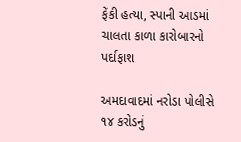ફેંકી હત્યા, સ્પાની આડમાં ચાલતા કાળા કારોબારનો પર્દાફાશ

અમદાવાદમાં નરોડા પોલીસે ૧૪ કરોડનું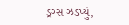ડ્રગ્સ ઝડપ્યું,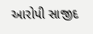આરોપી સાજીદ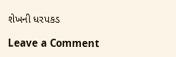શેખની ધરપકડ

Leave a Comment